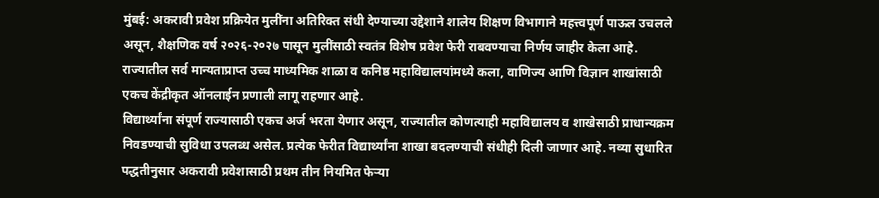मुंबई: अकरावी प्रवेश प्रक्रियेत मुलींना अतिरिक्त संधी देण्याच्या उद्देशाने शालेय शिक्षण विभागाने महत्त्वपूर्ण पाऊल उचलले असून, शैक्षणिक वर्ष २०२६-२०२७ पासून मुलींसाठी स्वतंत्र विशेष प्रवेश फेरी राबवण्याचा निर्णय जाहीर केला आहे. राज्यातील सर्व मान्यताप्राप्त उच्च माध्यमिक शाळा व कनिष्ठ महाविद्यालयांमध्ये कला, वाणिज्य आणि विज्ञान शाखांसाठी एकच केंद्रीकृत ऑनलाईन प्रणाली लागू राहणार आहे.
विद्यार्थ्यांना संपूर्ण राज्यासाठी एकच अर्ज भरता येणार असून, राज्यातील कोणत्याही महाविद्यालय व शाखेसाठी प्राधान्यक्रम निवडण्याची सुविधा उपलब्ध असेल. प्रत्येक फेरीत विद्यार्थ्यांना शाखा बदलण्याची संधीही दिली जाणार आहे. नव्या सुधारित पद्धतीनुसार अकरावी प्रवेशासाठी प्रथम तीन नियमित फेऱ्या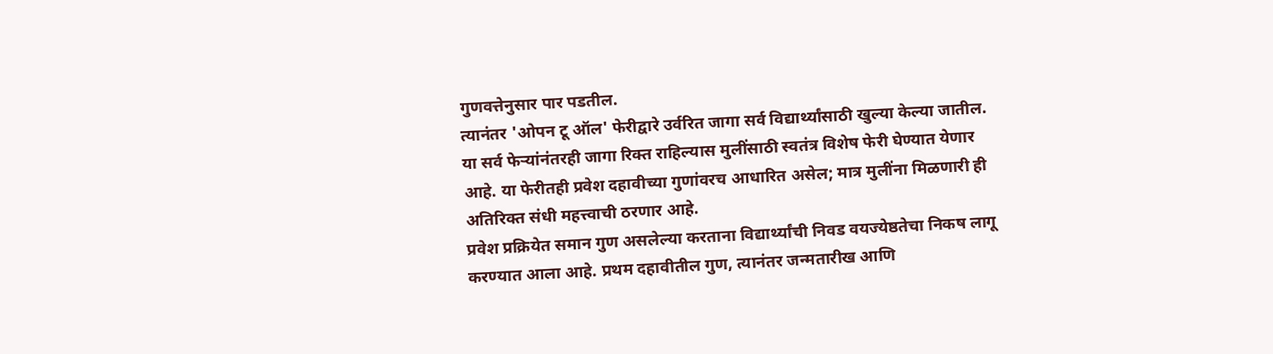गुणवत्तेनुसार पार पडतील.
त्यानंतर 'ओपन टू ऑल' फेरीद्वारे उर्वरित जागा सर्व विद्यार्थ्यांसाठी खुल्या केल्या जातील. या सर्व फेऱ्यांनंतरही जागा रिक्त राहिल्यास मुलींसाठी स्वतंत्र विशेष फेरी घेण्यात येणार आहे. या फेरीतही प्रवेश दहावीच्या गुणांवरच आधारित असेल; मात्र मुलींना मिळणारी ही अतिरिक्त संधी महत्त्वाची ठरणार आहे.
प्रवेश प्रक्रियेत समान गुण असलेल्या करताना विद्यार्थ्यांची निवड वयज्येष्ठतेचा निकष लागू करण्यात आला आहे. प्रथम दहावीतील गुण, त्यानंतर जन्मतारीख आणि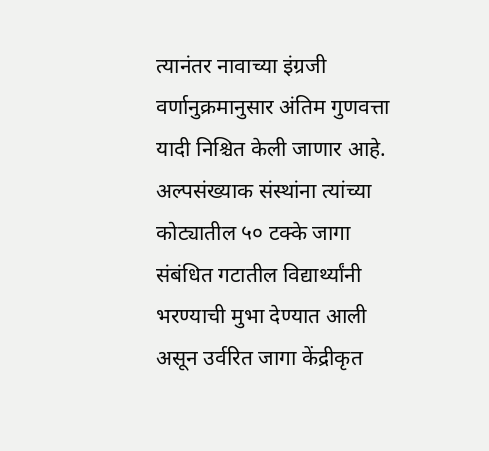त्यानंतर नावाच्या इंग्रजी वर्णानुक्रमानुसार अंतिम गुणवत्ता यादी निश्चित केली जाणार आहे.
अल्पसंख्याक संस्थांना त्यांच्या कोट्यातील ५० टक्के जागा संबंधित गटातील विद्यार्थ्यांनी भरण्याची मुभा देण्यात आली असून उर्वरित जागा केंद्रीकृत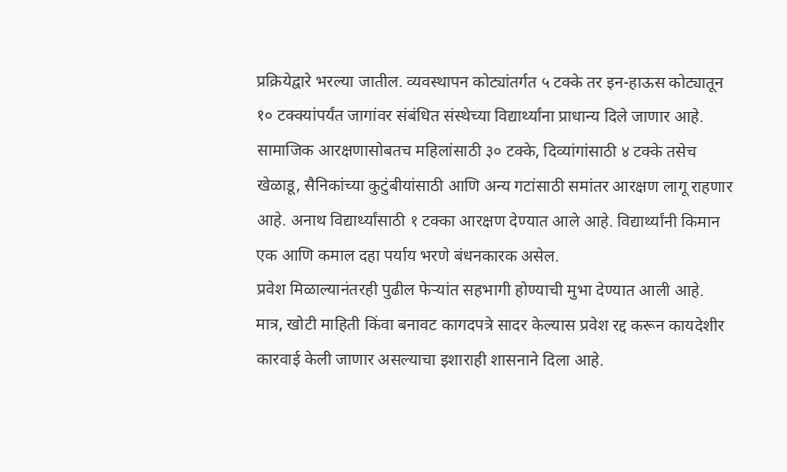प्रक्रियेद्वारे भरल्या जातील. व्यवस्थापन कोट्यांतर्गत ५ टक्के तर इन-हाऊस कोट्यातून १० टक्क्यांपर्यंत जागांवर संबंधित संस्थेच्या विद्यार्थ्यांना प्राधान्य दिले जाणार आहे.
सामाजिक आरक्षणासोबतच महिलांसाठी ३० टक्के, दिव्यांगांसाठी ४ टक्के तसेच खेळाडू, सैनिकांच्या कुटुंबीयांसाठी आणि अन्य गटांसाठी समांतर आरक्षण लागू राहणार आहे. अनाथ विद्यार्थ्यांसाठी १ टक्का आरक्षण देण्यात आले आहे. विद्यार्थ्यांनी किमान एक आणि कमाल दहा पर्याय भरणे बंधनकारक असेल.
प्रवेश मिळाल्यानंतरही पुढील फेऱ्यांत सहभागी होण्याची मुभा देण्यात आली आहे. मात्र, खोटी माहिती किंवा बनावट कागदपत्रे सादर केल्यास प्रवेश रद्द करून कायदेशीर कारवाई केली जाणार असल्याचा इशाराही शासनाने दिला आहे.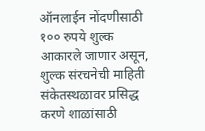ऑनलाईन नोंदणीसाठी १०० रुपये शुल्क आकारले जाणार असून, शुल्क संरचनेची माहिती संकेतस्थळावर प्रसिद्ध करणे शाळांसाठी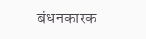बंधनकारक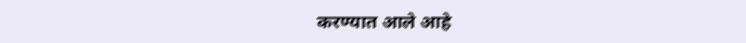करण्यात आले आहे